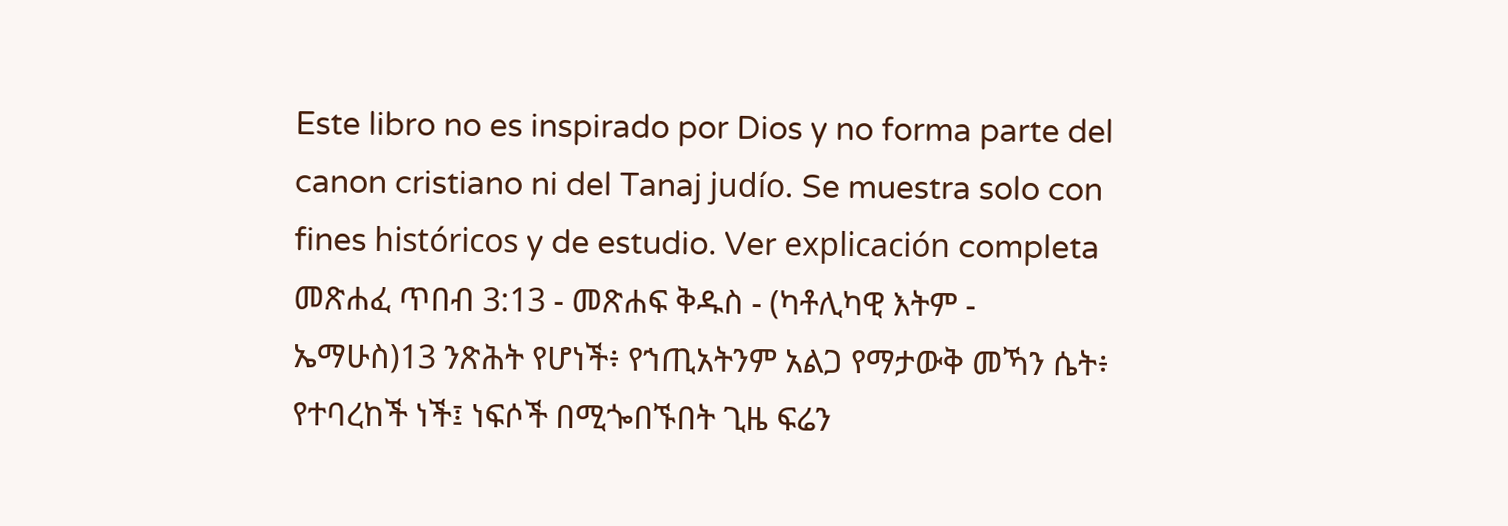Este libro no es inspirado por Dios y no forma parte del canon cristiano ni del Tanaj judío. Se muestra solo con fines históricos y de estudio. Ver explicación completa መጽሐፈ ጥበብ 3:13 - መጽሐፍ ቅዱስ - (ካቶሊካዊ እትም - ኤማሁስ)13 ንጽሕት የሆነች፥ የኀጢአትንም አልጋ የማታውቅ መኻን ሴት፥ የተባረከች ነች፤ ነፍሶች በሚጐበኙበት ጊዜ ፍሬን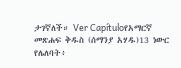ታገኛለች። Ver Capítuloየአማርኛ መጽሐፍ ቅዱስ (ሰማንያ አሃዱ)13 ነውር የሌለባት፥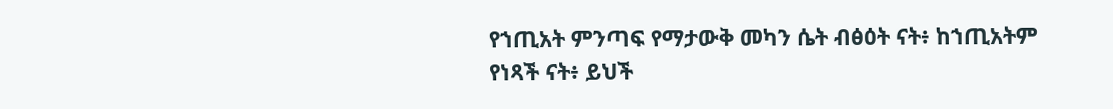የኀጢአት ምንጣፍ የማታውቅ መካን ሴት ብፅዕት ናት፥ ከኀጢአትም የነጻች ናት፥ ይህች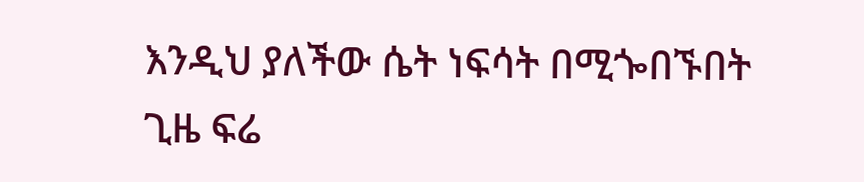እንዲህ ያለችው ሴት ነፍሳት በሚጐበኙበት ጊዜ ፍሬ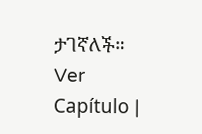ታገኛለች። Ver Capítulo |